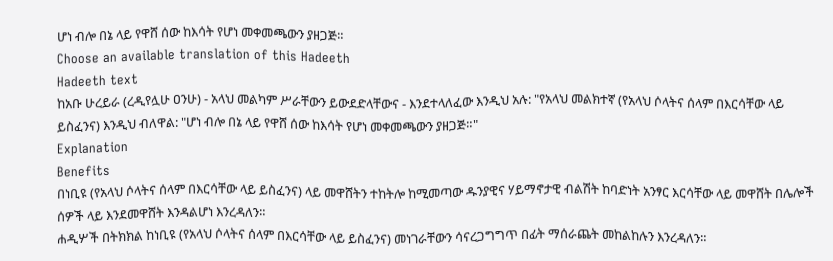ሆነ ብሎ በኔ ላይ የዋሸ ሰው ከእሳት የሆነ መቀመጫውን ያዘጋጅ።
Choose an available translation of this Hadeeth
Hadeeth text
ከአቡ ሁረይራ (ረዲየሏሁ ዐንሁ) - አላህ መልካም ሥራቸውን ይውደድላቸውና - እንደተላለፈው እንዲህ አሉ: "የአላህ መልክተኛ (የአላህ ሶላትና ሰላም በእርሳቸው ላይ ይስፈንና) እንዲህ ብለዋል: "ሆነ ብሎ በኔ ላይ የዋሸ ሰው ከእሳት የሆነ መቀመጫውን ያዘጋጅ።"
Explanation
Benefits
በነቢዩ (የአላህ ሶላትና ሰላም በእርሳቸው ላይ ይስፈንና) ላይ መዋሸትን ተከትሎ ከሚመጣው ዱንያዊና ሃይማኖታዊ ብልሽት ከባድነት አንፃር እርሳቸው ላይ መዋሸት በሌሎች ሰዎች ላይ እንደመዋሸት እንዳልሆነ እንረዳለን።
ሐዲሦች በትክክል ከነቢዩ (የአላህ ሶላትና ሰላም በእርሳቸው ላይ ይስፈንና) መነገራቸውን ሳናረጋግግጥ በፊት ማሰራጨት መከልከሉን እንረዳለን።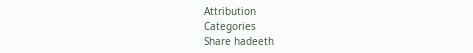Attribution
Categories
Share hadeeth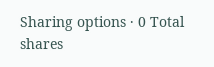Sharing options · 0 Total shares